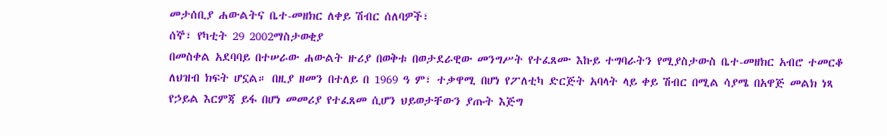መታሰቢያ ሐውልትና ቤተ-መዘክር ለቀይ ሽብር ሰለባዎች፣
ሰኞ፣ የካቲት 29 2002ማስታወቂያ
በመስቀል አደባባይ በተሠራው ሐውልት ዙሪያ በወቅቱ በወታደራዊው መንግሥት የተፈጸሙ እኩይ ተግባራትን የሚያስታውስ ቤተ-መዘክር አብሮ ተመርቆ ለህዝብ ክፍት ሆኗል። በዚያ ዘመን በተለይ በ 1969 ዓ ም፣ ተቃዋሚ በሆነ የፖለቲካ ድርጅት አባላት ላይ ቀይ ሽብር በሚል ሳያሜ በአዋጅ መልክ ነጻ የኃይል እርምጃ ይፋ በሆነ መመሪያ የተፈጸመ ሲሆን ህይወታቸውን ያጡት እጅግ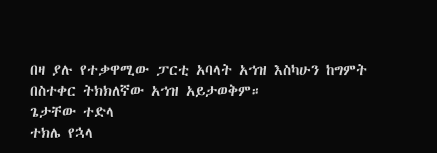በዛ ያሉ የተቃዋሚው ፓርቲ አባላት አኀዝ እስካሁን ከግምት በስተቀር ትክክለኛው አኀዝ አይታወቅም።
ጌታቸው ተድላ
ተክሌ የኋላ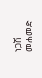ነጋሽ መሐመድ